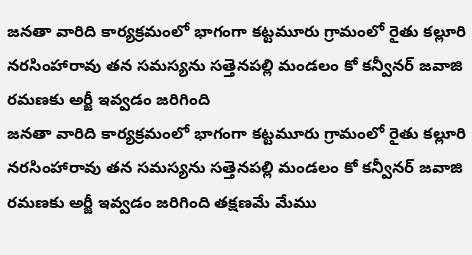జనతా వారిది కార్యక్రమంలో భాగంగా కట్టమూరు గ్రామంలో రైతు కల్లూరి నరసింహారావు తన సమస్యను సత్తెనపల్లి మండలం కో కన్వీనర్ జవాజి రమణకు అర్జీ ఇవ్వడం జరిగింది
జనతా వారిది కార్యక్రమంలో భాగంగా కట్టమూరు గ్రామంలో రైతు కల్లూరి నరసింహారావు తన సమస్యను సత్తెనపల్లి మండలం కో కన్వీనర్ జవాజి రమణకు అర్జీ ఇవ్వడం జరిగింది తక్షణమే మేము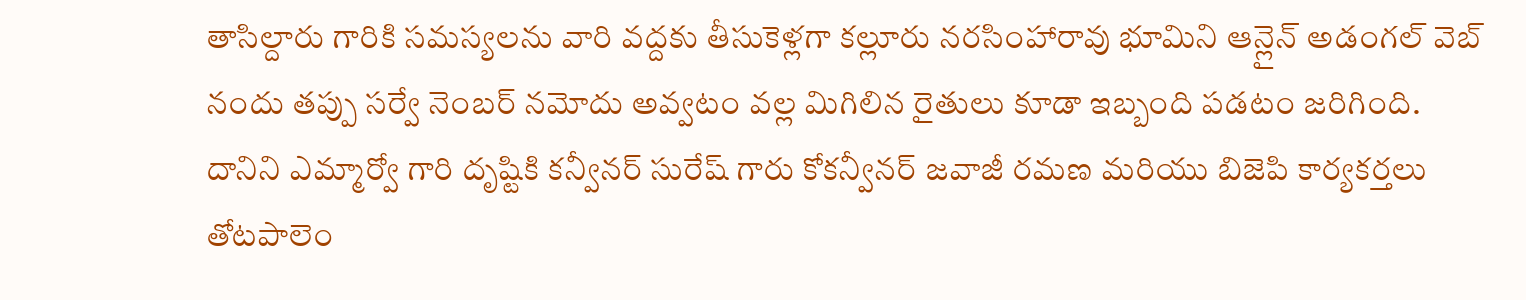తాసిల్దారు గారికి సమస్యలను వారి వద్దకు తీసుకెళ్లగా కల్లూరు నరసింహారావు భూమిని ఆన్లైన్ అడంగల్ వెబ్ నందు తప్పు సర్వే నెంబర్ నమోదు అవ్వటం వల్ల మిగిలిన రైతులు కూడా ఇబ్బంది పడటం జరిగింది. దానిని ఎమ్మార్వో గారి దృష్టికి కన్వీనర్ సురేష్ గారు కోకన్వీనర్ జవాజీ రమణ మరియు బిజెపి కార్యకర్తలు తోటపాలెం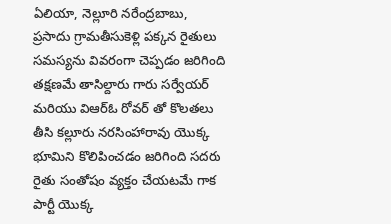ఏలియా, నెల్లూరి నరేంద్రబాబు, ప్రసాదు గ్రామతీసుకెళ్లి పక్కన రైతులు సమస్యను వివరంగా చెప్పడం జరిగింది తక్షణమే తాసిల్దారు గారు సర్వేయర్ మరియు విఆర్ఓ రోవర్ తో కొలతలు తీసి కల్లూరు నరసింహారావు యొక్క భూమిని కొలిపించడం జరిగింది సదరు రైతు సంతోషం వ్యక్తం చేయటమే గాక పార్టీ యొక్క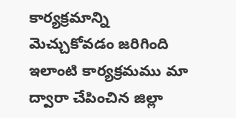కార్యక్రమాన్ని మెచ్చుకోవడం జరిగింది ఇలాంటి కార్యక్రమము మా ద్వారా చేపించిన జిల్లా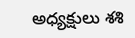అధ్యక్షులు శశి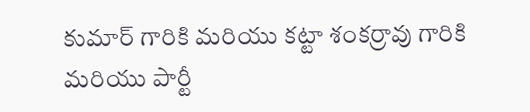కుమార్ గారికి మరియు కట్టా శంకర్రావు గారికి మరియు పార్టీ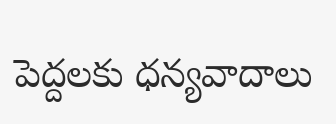పెద్దలకు ధన్యవాదాలు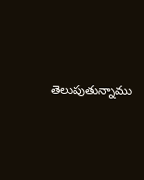తెలుపుతున్నాము